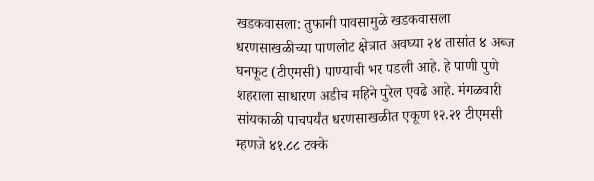खडकवासला: तुफानी पावसामुळे खडकवासला धरणसाखळीच्या पाणलोट क्षेत्रात अवघ्या २४ तासांत ४ अब्ज घनफूट (टीएमसी) पाण्याची भर पडली आहे. हे पाणी पुणे शहराला साधारण अडीच महिने पुरेल एवढे आहे. मंगळवारी सांयकाळी पाचपर्यंत धरणसाखळीत एकूण १२.२१ टीएमसी म्हणजे ४१.८८ टक्के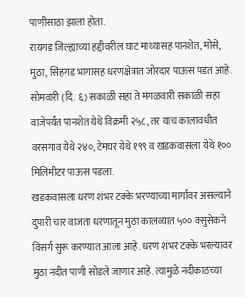पाणीसाठा झाला होता.
रायगड जिल्ह्याच्या हद्दीवरील घाट माथ्यासह पानशेत, मोसे, मुठा, सिंहगड भागासह धरणक्षेत्रात जोरदार पाऊस पडत आहे. सोमवारी (दि. ६) सकाळी सहा ते मंगळवारी सकाळी सहा वाजेपर्यंत पानशेत येथे विक्रमी २५८, तर याच कालावधीत वरसगाव येथे २४०, टेमघर येथे १९९ व खडकवासला येथे १०० मिलिमीटर पाऊस पडला.
खडकवासला धरण शंभर टक्के भरण्याच्या मार्गावर असल्याने दुपारी चार वाजता धरणातून मुठा कालव्यात ५०० क्सुसेकने विसर्ग सुरू करण्यात आला आहे. धरण शंभर टक्के भरल्यावर मुठा नदीत पाणी सोडले जाणार आहे. त्यामुळे नदीकाठच्या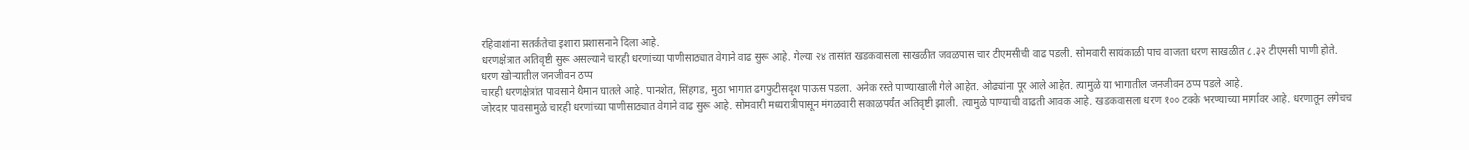रहिवाशांना सतर्कतेचा इशारा प्रशासनाने दिला आहे.
धरणक्षेत्रात अतिवृष्टी सुरू असल्याने चारही धरणांच्या पाणीसाठ्यात वेगाने वाढ सुरू आहे. गेल्या २४ तासांत खडकवासला साखळीत जवळपास चार टीएमसीची वाढ पडली. सोमवारी सायंकाळी पाच वाजता धरण साखळीत ८.३२ टीएमसी पाणी होते.
धरण खोऱ्यातील जनजीवन ठप्प
चारही धरणक्षेत्रांत पावसाने थैमान घातले आहे. पानशेत, सिंहगड, मुठा भागात ढगफुटीसदृश पाऊस पडला. अनेक रस्ते पाण्याखाली गेले आहेत. ओढ्यांना पूर आले आहेत. त्यामुळे या भागातील जनजीवन ठप्प पडले आहे.
जोरदार पावसामुळे चारही धरणांच्या पाणीसाठ्यात वेगाने वाढ सुरू आहे. सोमवारी मध्यरात्रीपासून मंगळवारी सकाळपर्यंत अतिवृष्टी झाली. त्यामुळे पाण्याची वाढती आवक आहे. खडकवासला धरण १०० टक्के भरण्याच्या मार्गावर आहे. धरणातून लगेचच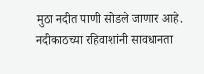मुठा नदीत पाणी सोडले जाणार आहे. नदीकाठच्या रहिवाशांनी सावधानता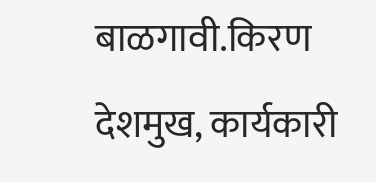बाळगावी.किरण देशमुख, कार्यकारी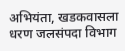अभियंता, खडकवासला धरण जलसंपदा विभाग